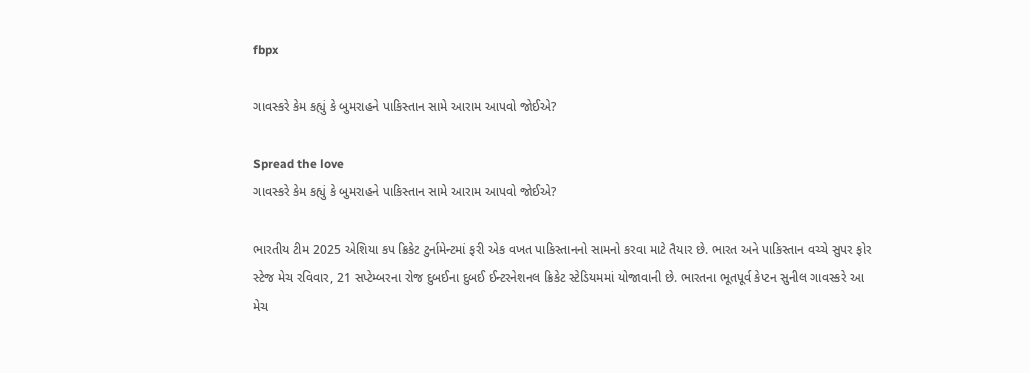fbpx

ગાવસ્કરે કેમ કહ્યું કે બુમરાહને પાકિસ્તાન સામે આરામ આપવો જોઈએ?

Spread the love
ગાવસ્કરે કેમ કહ્યું કે બુમરાહને પાકિસ્તાન સામે આરામ આપવો જોઈએ?

ભારતીય ટીમ 2025 એશિયા કપ ક્રિકેટ ટુર્નામેન્ટમાં ફરી એક વખત પાકિસ્તાનનો સામનો કરવા માટે તૈયાર છે. ભારત અને પાકિસ્તાન વચ્ચે સુપર ફોર સ્ટેજ મેચ રવિવાર, 21 સપ્ટેમ્બરના રોજ દુબઈના દુબઈ ઈન્ટરનેશનલ ક્રિકેટ સ્ટેડિયમમાં યોજાવાની છે. ભારતના ભૂતપૂર્વ કેપ્ટન સુનીલ ગાવસ્કરે આ મેચ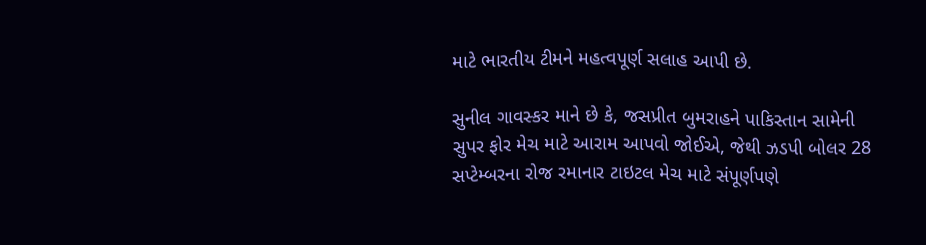માટે ભારતીય ટીમને મહત્વપૂર્ણ સલાહ આપી છે.

સુનીલ ગાવસ્કર માને છે કે, જસપ્રીત બુમરાહને પાકિસ્તાન સામેની સુપર ફોર મેચ માટે આરામ આપવો જોઈએ, જેથી ઝડપી બોલર 28 સપ્ટેમ્બરના રોજ રમાનાર ટાઇટલ મેચ માટે સંપૂર્ણપણે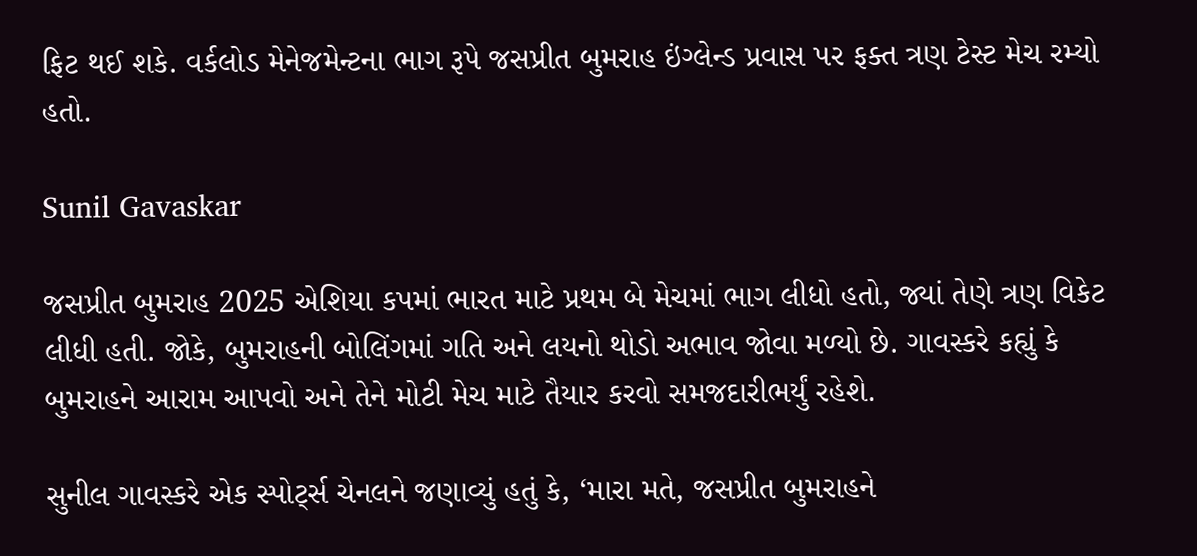ફિટ થઈ શકે. વર્કલોડ મેનેજમેન્ટના ભાગ રૂપે જસપ્રીત બુમરાહ ઇંગ્લેન્ડ પ્રવાસ પર ફક્ત ત્રણ ટેસ્ટ મેચ રમ્યો હતો.

Sunil Gavaskar

જસપ્રીત બુમરાહ 2025 એશિયા કપમાં ભારત માટે પ્રથમ બે મેચમાં ભાગ લીધો હતો, જ્યાં તેણે ત્રણ વિકેટ લીધી હતી. જોકે, બુમરાહની બોલિંગમાં ગતિ અને લયનો થોડો અભાવ જોવા મળ્યો છે. ગાવસ્કરે કહ્યું કે બુમરાહને આરામ આપવો અને તેને મોટી મેચ માટે તૈયાર કરવો સમજદારીભર્યું રહેશે.

સુનીલ ગાવસ્કરે એક સ્પોર્ટ્સ ચેનલને જણાવ્યું હતું કે, ‘મારા મતે, જસપ્રીત બુમરાહને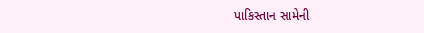પાકિસ્તાન સામેની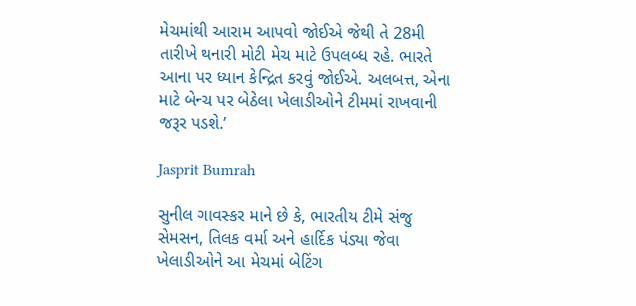મેચમાંથી આરામ આપવો જોઈએ જેથી તે 28મી તારીખે થનારી મોટી મેચ માટે ઉપલબ્ધ રહે. ભારતે આના પર ધ્યાન કેન્દ્રિત કરવું જોઈએ. અલબત્ત, એના માટે બેન્ચ પર બેઠેલા ખેલાડીઓને ટીમમાં રાખવાની જરૂર પડશે.’

Jasprit Bumrah

સુનીલ ગાવસ્કર માને છે કે, ભારતીય ટીમે સંજુ સેમસન, તિલક વર્મા અને હાર્દિક પંડ્યા જેવા ખેલાડીઓને આ મેચમાં બેટિંગ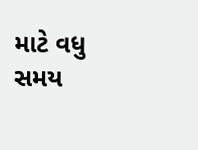માટે વધુ સમય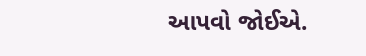આપવો જોઈએ.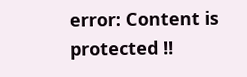error: Content is protected !!